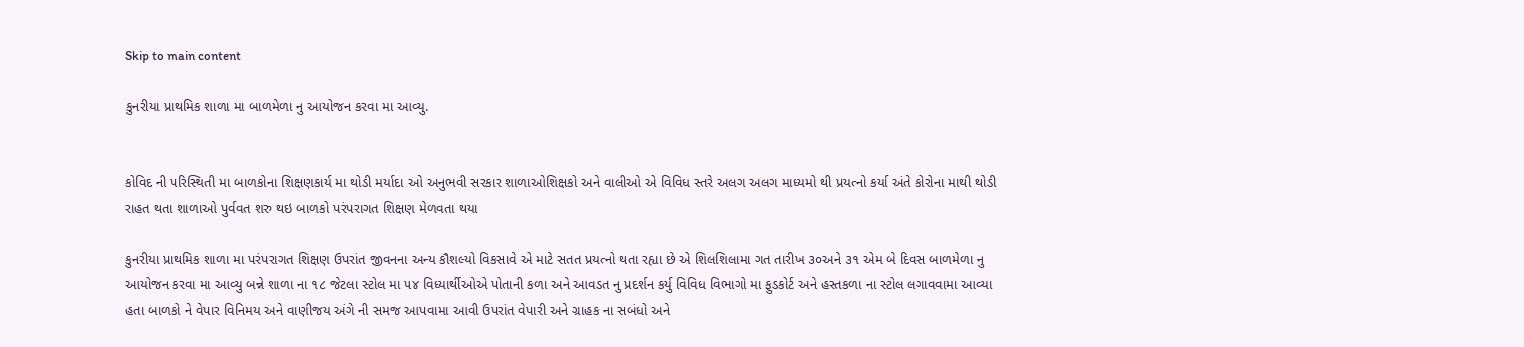Skip to main content

કુનરીયા પ્રાથમિક શાળા મા બાળમેળા નુ આયોજન કરવા મા આવ્યુ.


કોવિદ ની પરિસ્થિતી મા બાળકોના શિક્ષણકાર્ય મા થોડી મર્યાદા ઓ અનુભવી સરકાર શાળાઓશિક્ષકો અને વાલીઓ એ વિવિધ સ્તરે અલગ અલગ માધ્યમો થી પ્રયત્નો કર્યા અંતે કોરોના માથી થોડી રાહત થતા શાળાઓ પુર્વવત શરુ થઇ બાળકો પરંપરાગત શિક્ષણ મેળવતા થયા

કુનરીયા પ્રાથમિક શાળા મા પરંપરાગત શિક્ષણ ઉપરાંત જીવનના અન્ય કૌશલ્યો વિકસાવે એ માટે સતત પ્રયત્નો થતા રહ્યા છે એ શિલશિલામા ગત તારીખ ૩૦અને ૩૧ એમ બે દિવસ બાળમેળા નુ આયોજન કરવા મા આવ્યુ બન્ને શાળા ના ૧૮ જેટલા સ્ટોલ મા ૫૪ વિધ્યાર્થીઓએ પોતાની કળા અને આવડત નુ પ્રદર્શન કર્યુ વિવિધ વિભાગો મા ફુડકોર્ટ અને હસ્તકળા ના સ્ટોલ લગાવવામા આવ્યા હતા બાળકો ને વેપાર વિનિમય અને વાણીજય અંગે ની સમજ આપવામા આવી ઉપરાંત વેપારી અને ગ્રાહક ના સબંધો અને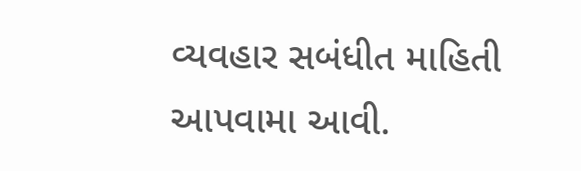વ્યવહાર સબંધીત માહિતી આપવામા આવી.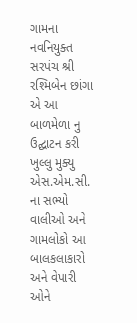ગામના નવનિયુક્ત સરપંચ શ્રી રશ્મિબેન છાંગા એ આ બાળમેળા નુ ઉદ્ઘાટન કરી ખુલ્લુ મુક્યુ એસ.એમ.સી. ના સભ્યો વાલીઓ અને ગામલોકો આ બાલકલાકારો અને વેપારી ઓને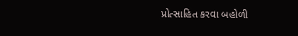પ્રોત્સાહિત કરવા બહોળી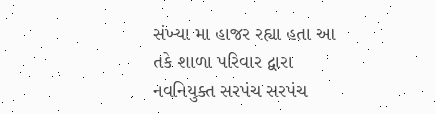સંખ્યા મા હાજર રહ્યા હતા આ તકે શાળા પરિવાર દ્વારા નવનિયુક્ત સરપંચ સરપંચ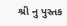શ્રી નુ પુસ્તક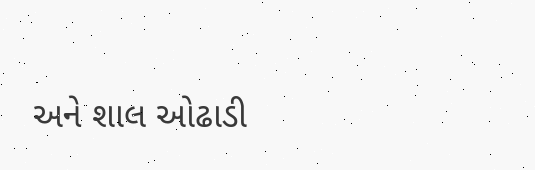અને શાલ ઓઢાડી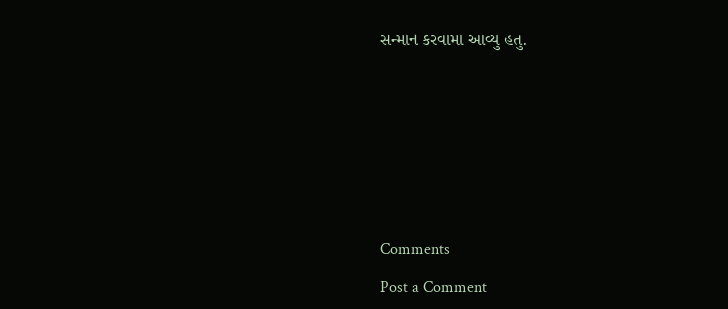સન્માન કરવામા આવ્યુ હતુ.










Comments

Post a Comment